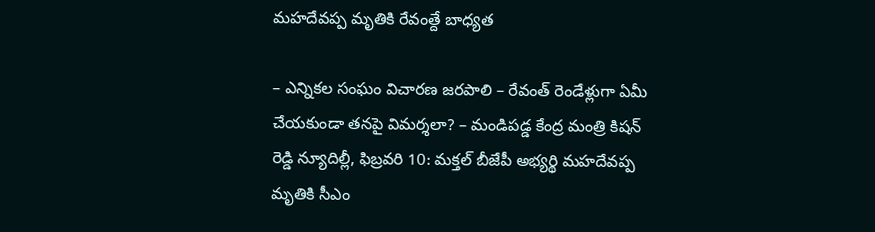మహదేవప్ప మృతికి రేవంత్దే బాధ్యత

– ఎన్నికల సంఘం విచారణ జరపాలి – రేవంత్ రెండేళ్లుగా ఏమీ చేయకుండా తనపై విమర్శలా? – మండిపడ్డ కేంద్ర మంత్రి కిషన్ రెడ్డి న్యూదిల్లీ, ఫిబ్రవరి 10: మక్తల్ బీజేపీ అభ్యర్థి మహదేవప్ప మృతికి సీఎం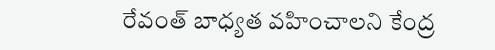రేవంత్ బాధ్యత వహించాలని కేంద్ర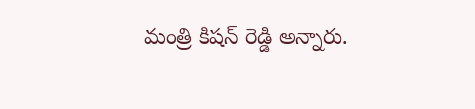మంత్రి కిషన్ రెడ్డి అన్నారు.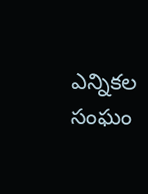ఎన్నికల సంఘం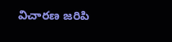విచారణ జరిపి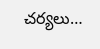చర్యలు…